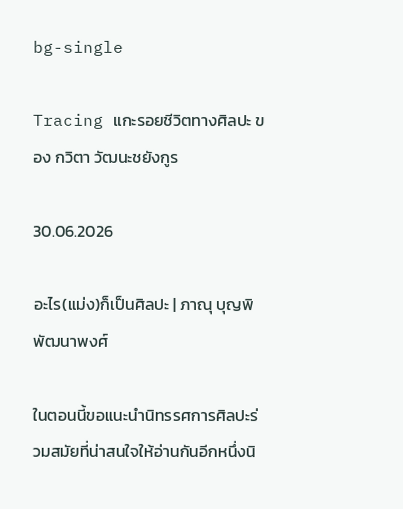bg-single

Tracing แกะรอยชีวิตทางศิลปะ ของ กวิตา วัฒนะชยังกูร

30.06.2026

อะไร(แม่ง)ก็เป็นศิลปะ | ภาณุ บุญพิพัฒนาพงศ์

ในตอนนี้ขอแนะนำนิทรรศการศิลปะร่วมสมัยที่น่าสนใจให้อ่านกันอีกหนึ่งนิ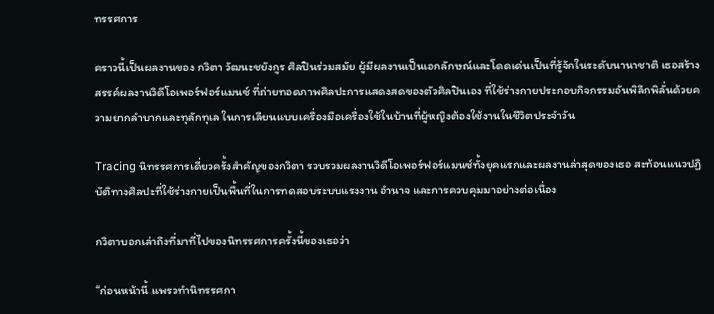ทรรศการ

คราวนี้เป็นผลงานของ กวิตา วัฒนะชยังกูร ศิลปินร่วมสมัย ผู้มีผลงานเป็นเอกลักษณ์และโดดเด่นเป็นที่รู้จักในระดับนานาชาติ เธอสร้างสรรค์ผลงานวิดีโอเพอร์ฟอร์แมนซ์ ที่ถ่ายทอดภาพศิลปะการแสดงสดของตัวศิลปินเอง ที่ใช้ร่างกายประกอบกิจกรรมอันพิลึกพิลั่นด้วยความยากลำบากและทุลักทุเล ในการเลียนแบบเครื่องมือเครื่องใช้ในบ้านที่ผู้หญิงต้องใช้งานในชีวิตประจำวัน

Tracing นิทรรศการเดี่ยวครั้งสำคัญของกวิตา รวบรวมผลงานวิดีโอเพอร์ฟอร์แมนซ์ทั้งยุคแรกและผลงานล่าสุดของเธอ สะท้อนแนวปฏิบัติทางศิลปะที่ใช้ร่างกายเป็นพื้นที่ในการทดสอบระบบแรงงาน อำนาจ และการควบคุมมาอย่างต่อเนื่อง

กวิตาบอกเล่าถึงที่มาที่ไปของนิทรรศการครั้งนี้ของเธอว่า

“ก่อนหน้านี้ แพรวทำนิทรรศกา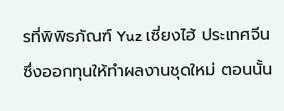รที่พิพิธภัณฑ์ Yuz เซี่ยงไฮ้ ประเทศจีน ซึ่งออกทุนให้ทำผลงานชุดใหม่ ตอนนั้น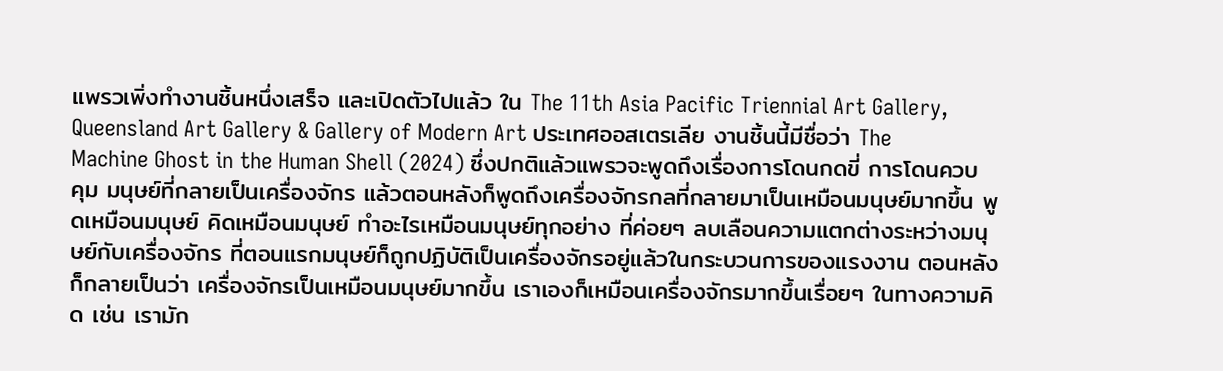แพรวเพิ่งทำงานชิ้นหนึ่งเสร็จ และเปิดตัวไปแล้ว ใน The 11th Asia Pacific Triennial Art Gallery, Queensland Art Gallery & Gallery of Modern Art ประเทศออสเตรเลีย งานชิ้นนี้มีชื่อว่า The Machine Ghost in the Human Shell (2024) ซึ่งปกติแล้วแพรวจะพูดถึงเรื่องการโดนกดขี่ การโดนควบคุม มนุษย์ที่กลายเป็นเครื่องจักร แล้วตอนหลังก็พูดถึงเครื่องจักรกลที่กลายมาเป็นเหมือนมนุษย์มากขึ้น พูดเหมือนมนุษย์ คิดเหมือนมนุษย์ ทำอะไรเหมือนมนุษย์ทุกอย่าง ที่ค่อยๆ ลบเลือนความแตกต่างระหว่างมนุษย์กับเครื่องจักร ที่ตอนแรกมนุษย์ก็ถูกปฏิบัติเป็นเครื่องจักรอยู่แล้วในกระบวนการของแรงงาน ตอนหลังก็กลายเป็นว่า เครื่องจักรเป็นเหมือนมนุษย์มากขึ้น เราเองก็เหมือนเครื่องจักรมากขึ้นเรื่อยๆ ในทางความคิด เช่น เรามัก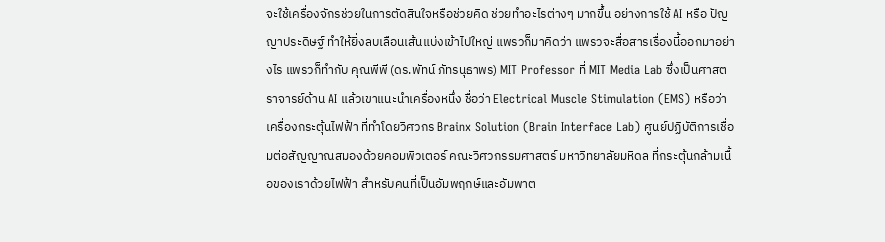จะใช้เครื่องจักรช่วยในการตัดสินใจหรือช่วยคิด ช่วยทำอะไรต่างๆ มากขึ้น อย่างการใช้ AI หรือ ปัญญาประดิษฐ์ ทำให้ยิ่งลบเลือนเส้นแบ่งเข้าไปใหญ่ แพรวก็มาคิดว่า แพรวจะสื่อสารเรื่องนี้ออกมาอย่างไร แพรวก็ทำกับ คุณพีพี (ดร.พัทน์ ภัทรนุธาพร) MIT Professor ที่ MIT Media Lab ซึ่งเป็นศาสตราจารย์ด้าน AI แล้วเขาแนะนำเครื่องหนึ่ง ชื่อว่า Electrical Muscle Stimulation (EMS) หรือว่าเครื่องกระตุ้นไฟฟ้า ที่ทำโดยวิศวกร Brainx Solution (Brain Interface Lab) ศูนย์ปฏิบัติการเชื่อมต่อสัญญาณสมองด้วยคอมพิวเตอร์ คณะวิศวกรรมศาสตร์ มหาวิทยาลัยมหิดล ที่กระตุ้นกล้ามเนื้อของเราด้วยไฟฟ้า สำหรับคนที่เป็นอัมพฤกษ์และอัมพาต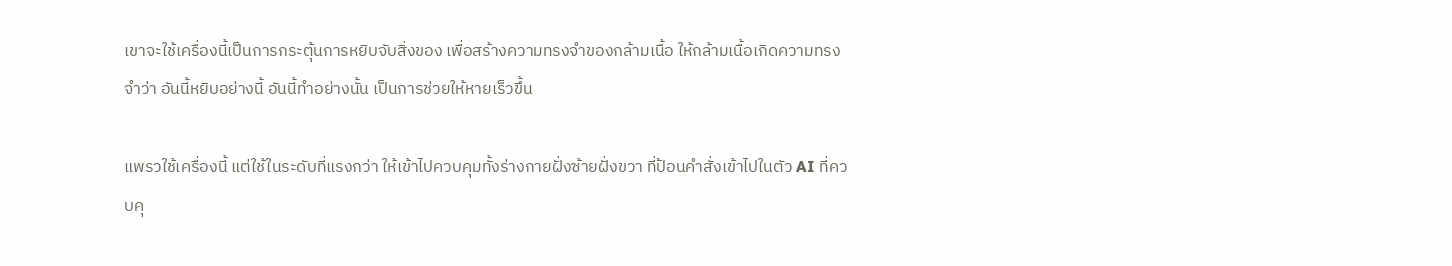เขาจะใช้เครื่องนี้เป็นการกระตุ้นการหยิบจับสิ่งของ เพื่อสร้างความทรงจำของกล้ามเนื้อ ให้กล้ามเนื้อเกิดความทรงจำว่า อันนี้หยิบอย่างนี้ อันนี้ทำอย่างนั้น เป็นการช่วยให้หายเร็วขึ้น

แพรวใช้เครื่องนี้ แต่ใช้ในระดับที่แรงกว่า ให้เข้าไปควบคุมทั้งร่างกายฝั่งซ้ายฝั่งขวา ที่ป้อนคำสั่งเข้าไปในตัว AI ที่ควบคุ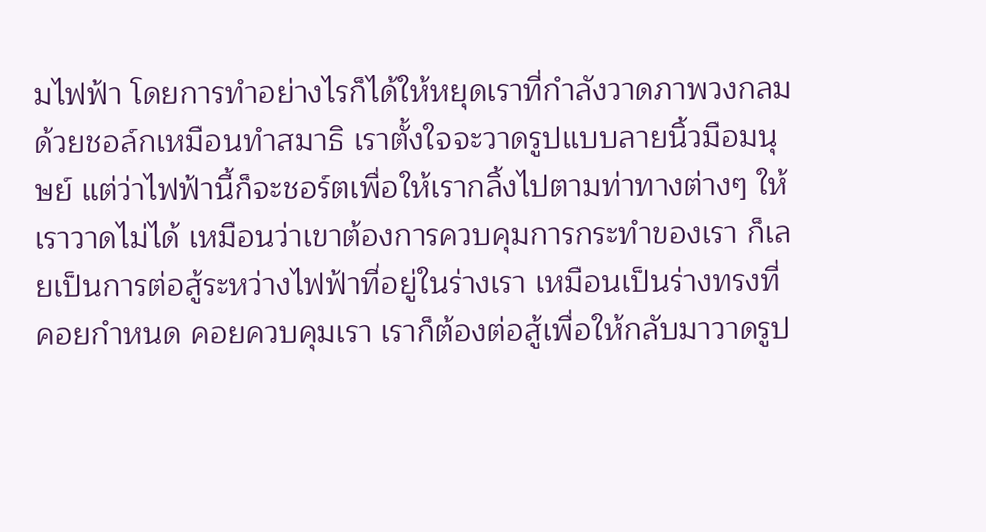มไฟฟ้า โดยการทำอย่างไรก็ได้ให้หยุดเราที่กำลังวาดภาพวงกลมด้วยชอล์กเหมือนทำสมาธิ เราตั้งใจจะวาดรูปแบบลายนิ้วมือมนุษย์ แต่ว่าไฟฟ้านี้ก็จะชอร์ตเพื่อให้เรากลิ้งไปตามท่าทางต่างๆ ให้เราวาดไม่ได้ เหมือนว่าเขาต้องการควบคุมการกระทำของเรา ก็เลยเป็นการต่อสู้ระหว่างไฟฟ้าที่อยู่ในร่างเรา เหมือนเป็นร่างทรงที่คอยกำหนด คอยควบคุมเรา เราก็ต้องต่อสู้เพื่อให้กลับมาวาดรูป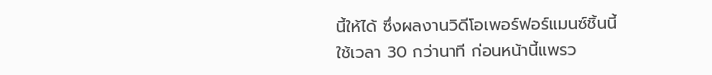นี้ให้ได้ ซึ่งผลงานวิดีโอเพอร์ฟอร์แมนซ์ชิ้นนี้ใช้เวลา 30 กว่านาที ก่อนหน้านี้แพรว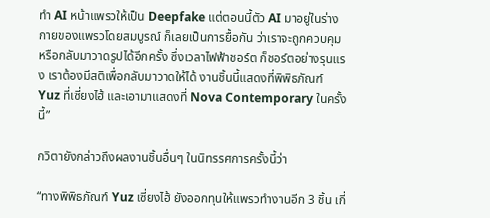ทำ AI หน้าแพรวให้เป็น Deepfake แต่ตอนนี้ตัว AI มาอยู่ในร่างกายของแพรวโดยสมบูรณ์ ก็เลยเป็นการยื้อกัน ว่าเราจะถูกควบคุม หรือกลับมาวาดรูปได้อีกครั้ง ซึ่งเวลาไฟฟ้าชอร์ต ก็ชอร์ตอย่างรุนแรง เราต้องมีสติเพื่อกลับมาวาดให้ได้ งานชิ้นนี้แสดงที่พิพิธภัณฑ์ Yuz ที่เซี่ยงไฮ้ และเอามาแสดงที่ Nova Contemporary ในครั้งนี้”

กวิตายังกล่าวถึงผลงานชิ้นอื่นๆ ในนิทรรศการครั้งนี้ว่า

“ทางพิพิธภัณฑ์ Yuz เซี่ยงไฮ้ ยังออกทุนให้แพรวทำงานอีก 3 ชิ้น เกี่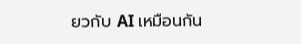ยวกับ AI เหมือนกัน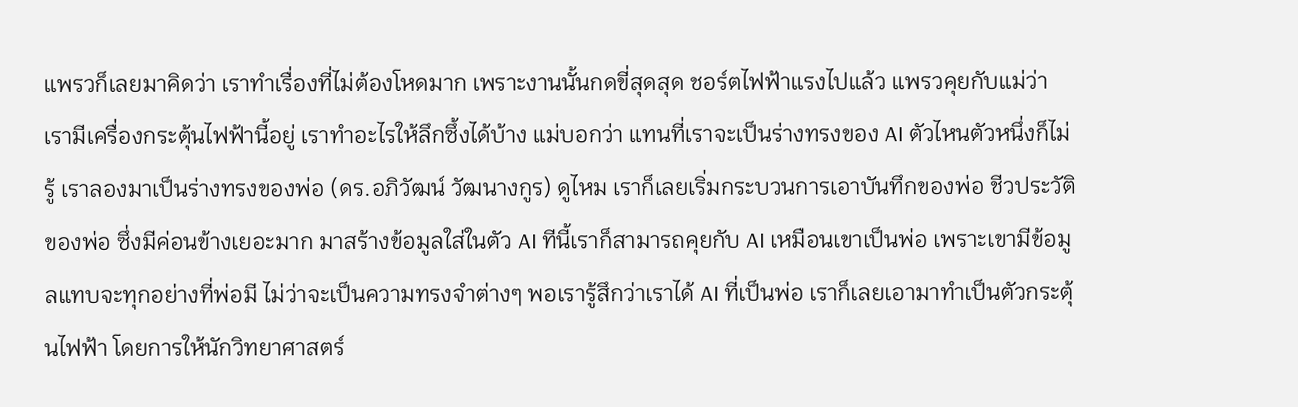แพรวก็เลยมาคิดว่า เราทำเรื่องที่ไม่ต้องโหดมาก เพราะงานนั้นกดขี่สุดสุด ชอร์ตไฟฟ้าแรงไปแล้ว แพรวคุยกับแม่ว่า เรามีเครื่องกระตุ้นไฟฟ้านี้อยู่ เราทำอะไรให้ลึกซึ้งได้บ้าง แม่บอกว่า แทนที่เราจะเป็นร่างทรงของ AI ตัวไหนตัวหนึ่งก็ไม่รู้ เราลองมาเป็นร่างทรงของพ่อ (ดร.อภิวัฒน์ วัฒนางกูร) ดูไหม เราก็เลยเริ่มกระบวนการเอาบันทึกของพ่อ ชีวประวัติของพ่อ ซึ่งมีค่อนข้างเยอะมาก มาสร้างข้อมูลใส่ในตัว AI ทีนี้เราก็สามารถคุยกับ AI เหมือนเขาเป็นพ่อ เพราะเขามีข้อมูลแทบจะทุกอย่างที่พ่อมี ไม่ว่าจะเป็นความทรงจำต่างๆ พอเรารู้สึกว่าเราได้ AI ที่เป็นพ่อ เราก็เลยเอามาทำเป็นตัวกระตุ้นไฟฟ้า โดยการให้นักวิทยาศาสตร์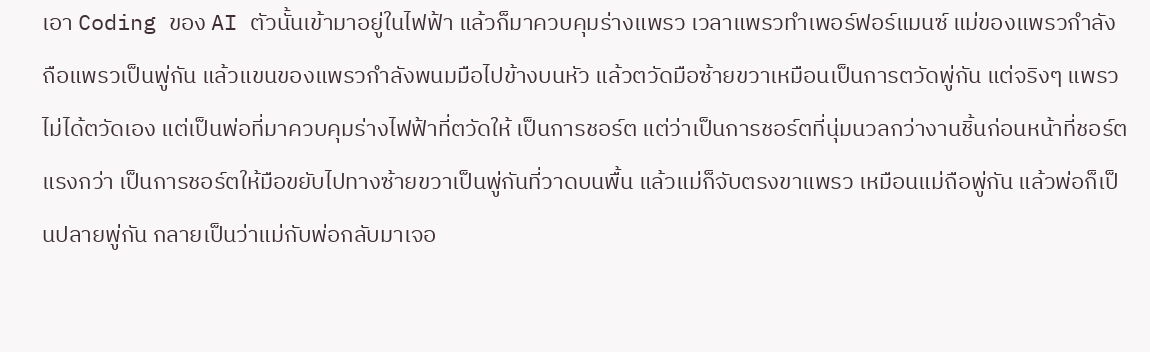เอา Coding ของ AI ตัวนั้นเข้ามาอยู่ในไฟฟ้า แล้วก็มาควบคุมร่างแพรว เวลาแพรวทำเพอร์ฟอร์แมนซ์ แม่ของแพรวกำลังถือแพรวเป็นพู่กัน แล้วแขนของแพรวกำลังพนมมือไปข้างบนหัว แล้วตวัดมือซ้ายขวาเหมือนเป็นการตวัดพู่กัน แต่จริงๆ แพรวไม่ได้ตวัดเอง แต่เป็นพ่อที่มาควบคุมร่างไฟฟ้าที่ตวัดให้ เป็นการชอร์ต แต่ว่าเป็นการชอร์ตที่นุ่มนวลกว่างานชิ้นก่อนหน้าที่ชอร์ตแรงกว่า เป็นการชอร์ตให้มือขยับไปทางซ้ายขวาเป็นพู่กันที่วาดบนพื้น แล้วแม่ก็จับตรงขาแพรว เหมือนแม่ถือพู่กัน แล้วพ่อก็เป็นปลายพู่กัน กลายเป็นว่าแม่กับพ่อกลับมาเจอ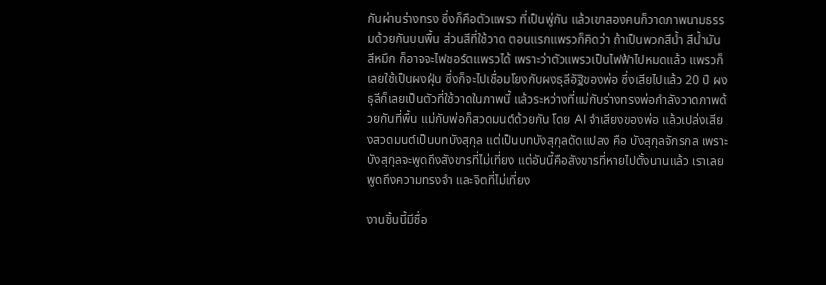กันผ่านร่างทรง ซึ่งก็คือตัวแพรว ที่เป็นพู่กัน แล้วเขาสองคนก็วาดภาพนามธรรมด้วยกันบนพื้น ส่วนสีที่ใช้วาด ตอนแรกแพรวก็คิดว่า ถ้าเป็นพวกสีน้ำ สีน้ำมัน สีหมึก ก็อาจจะไฟชอร์ตแพรวได้ เพราะว่าตัวแพรวเป็นไฟฟ้าไปหมดแล้ว แพรวก็เลยใช้เป็นผงฝุ่น ซึ่งก็จะไปเชื่อมโยงกับผงธุลีอัฐิของพ่อ ซึ่งเสียไปแล้ว 20 ปี ผงธุลีก็เลยเป็นตัวที่ใช้วาดในภาพนี้ แล้วระหว่างที่แม่กับร่างทรงพ่อกำลังวาดภาพด้วยกันที่พื้น แม่กับพ่อก็สวดมนต์ด้วยกัน โดย AI จำเสียงของพ่อ แล้วเปล่งเสียงสวดมนต์เป็นบทบังสุกุล แต่เป็นบทบังสุกุลดัดแปลง คือ บังสุกุลจักรกล เพราะบังสุกุลจะพูดถึงสังขารที่ไม่เที่ยง แต่อันนี้คือสังขารที่หายไปตั้งนานแล้ว เราเลยพูดถึงความทรงจำ และจิตที่ไม่เที่ยง

งานชิ้นนี้มีชื่อ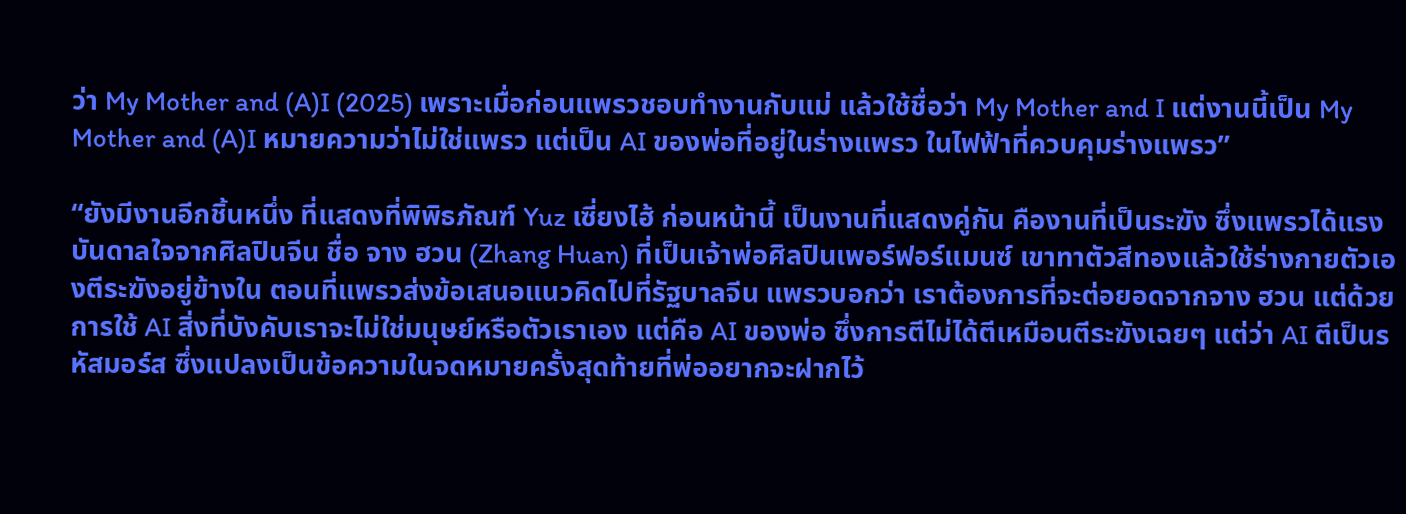ว่า My Mother and (A)I (2025) เพราะเมื่อก่อนแพรวชอบทำงานกับแม่ แล้วใช้ชื่อว่า My Mother and I แต่งานนี้เป็น My Mother and (A)I หมายความว่าไม่ใช่แพรว แต่เป็น AI ของพ่อที่อยู่ในร่างแพรว ในไฟฟ้าที่ควบคุมร่างแพรว”

“ยังมีงานอีกชิ้นหนึ่ง ที่แสดงที่พิพิธภัณฑ์ Yuz เซี่ยงไฮ้ ก่อนหน้านี้ เป็นงานที่แสดงคู่กัน คืองานที่เป็นระฆัง ซึ่งแพรวได้แรงบันดาลใจจากศิลปินจีน ชื่อ จาง ฮวน (Zhang Huan) ที่เป็นเจ้าพ่อศิลปินเพอร์ฟอร์แมนซ์ เขาทาตัวสีทองแล้วใช้ร่างกายตัวเองตีระฆังอยู่ข้างใน ตอนที่แพรวส่งข้อเสนอแนวคิดไปที่รัฐบาลจีน แพรวบอกว่า เราต้องการที่จะต่อยอดจากจาง ฮวน แต่ด้วยการใช้ AI สิ่งที่บังคับเราจะไม่ใช่มนุษย์หรือตัวเราเอง แต่คือ AI ของพ่อ ซึ่งการตีไม่ได้ตีเหมือนตีระฆังเฉยๆ แต่ว่า AI ตีเป็นรหัสมอร์ส ซึ่งแปลงเป็นข้อความในจดหมายครั้งสุดท้ายที่พ่ออยากจะฝากไว้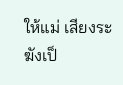ให้แม่ เสียงระฆังเป็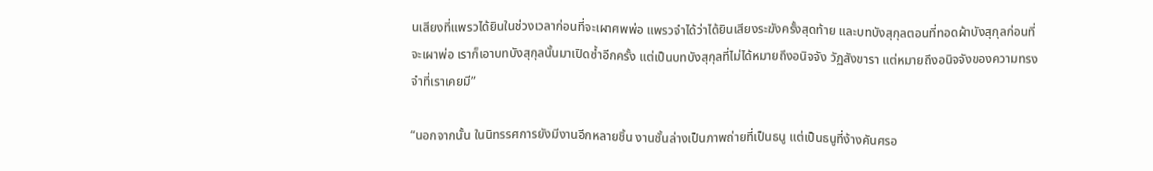นเสียงที่แพรวได้ยินในช่วงเวลาก่อนที่จะเผาศพพ่อ แพรวจำได้ว่าได้ยินเสียงระฆังครั้งสุดท้าย และบทบังสุกุลตอนที่ทอดผ้าบังสุกุลก่อนที่จะเผาพ่อ เราก็เอาบทบังสุกุลนั้นมาเปิดซ้ำอีกครั้ง แต่เป็นบทบังสุกุลที่ไม่ได้หมายถึงอนิจจัง วัฏสังขารา แต่หมายถึงอนิจจังของความทรงจำที่เราเคยมี”

“นอกจากนั้น ในนิทรรศการยังมีงานอีกหลายชิ้น งานชั้นล่างเป็นภาพถ่ายที่เป็นธนู แต่เป็นธนูที่ง้างคันศรอ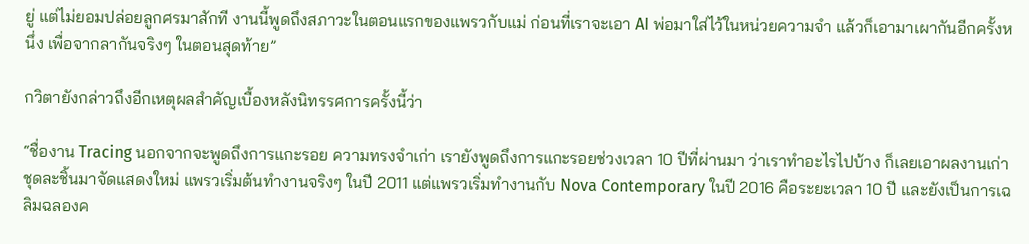ยู่ แต่ไม่ยอมปล่อยลูกศรมาสักที งานนี้พูดถึงสภาวะในตอนแรกของแพรวกับแม่ ก่อนที่เราจะเอา AI พ่อมาใส่ไว้ในหน่วยความจำ แล้วก็เอามาเผากันอีกครั้งหนึ่ง เพื่อจากลากันจริงๆ ในตอนสุดท้าย”

กวิตายังกล่าวถึงอีกเหตุผลสำคัญเบื้องหลังนิทรรศการครั้งนี้ว่า

“ชื่องาน Tracing นอกจากจะพูดถึงการแกะรอย ความทรงจำเก่า เรายังพูดถึงการแกะรอยช่วงเวลา 10 ปีที่ผ่านมา ว่าเราทำอะไรไปบ้าง ก็เลยเอาผลงานเก่าชุดละชิ้นมาจัดแสดงใหม่ แพรวเริ่มต้นทำงานจริงๆ ในปี 2011 แต่แพรวเริ่มทำงานกับ Nova Contemporary ในปี 2016 คือระยะเวลา 10 ปี และยังเป็นการเฉลิมฉลองค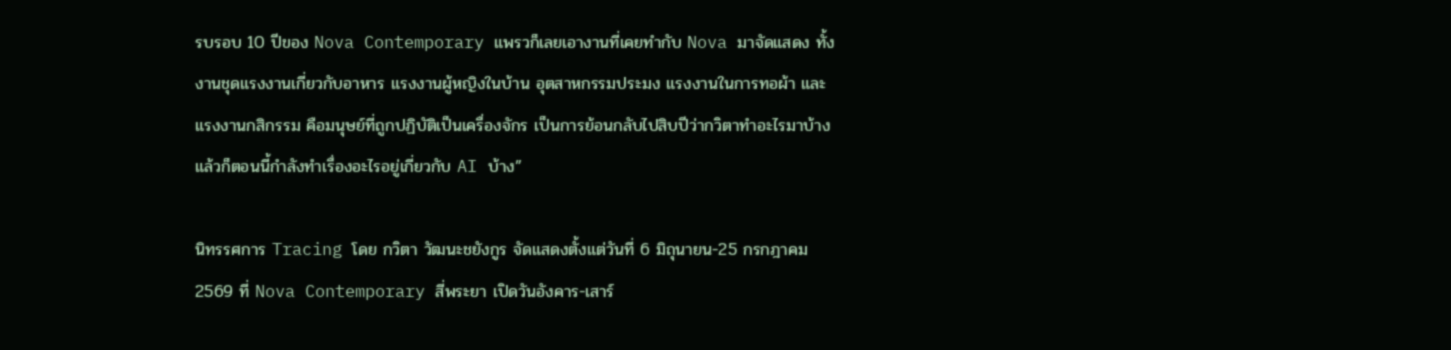รบรอบ 10 ปีของ Nova Contemporary แพรวก็เลยเอางานที่เคยทำกับ Nova มาจัดแสดง ทั้งงานชุดแรงงานเกี่ยวกับอาหาร แรงงานผู้หญิงในบ้าน อุตสาหกรรมประมง แรงงานในการทอผ้า และแรงงานกสิกรรม คือมนุษย์ที่ถูกปฏิบัติเป็นเครื่องจักร เป็นการย้อนกลับไปสิบปีว่ากวิตาทำอะไรมาบ้าง แล้วก็ตอนนี้กำลังทำเรื่องอะไรอยู่เกี่ยวกับ AI บ้าง”

นิทรรศการ Tracing โดย กวิตา วัฒนะชยังกูร จัดแสดงตั้งแต่วันที่ 6 มิถุนายน-25 กรกฎาคม 2569 ที่ Nova Contemporary สี่พระยา เปิดวันอังคาร-เสาร์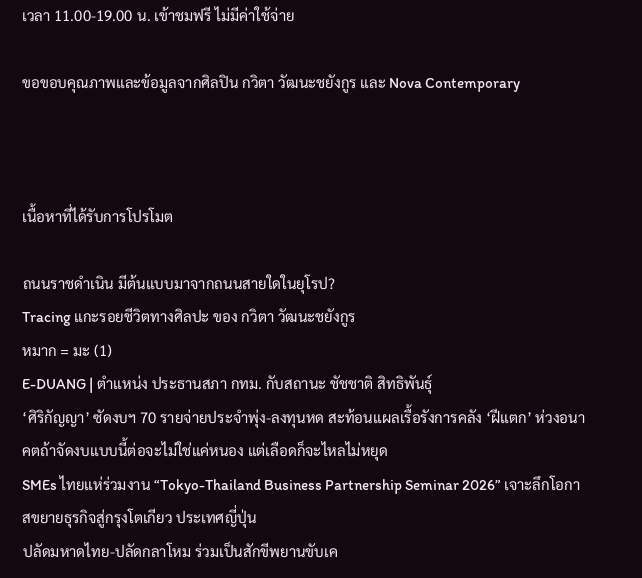เวลา 11.00-19.00 น. เข้าชมฟรี ไม่มีค่าใช้จ่าย

ขอขอบคุณภาพและข้อมูลจากศิลปิน กวิตา วัฒนะชยังกูร และ Nova Contemporary



เนื้อหาที่ได้รับการโปรโมต

ถนนราชดำเนิน มีต้นแบบมาจากถนนสายใดในยุโรป?
Tracing แกะรอยชีวิตทางศิลปะ ของ กวิตา วัฒนะชยังกูร
หมาก = มะ (1)
E-DUANG | ตำแหน่ง ประธานสภา กทม. กับสถานะ ชัชชาติ สิทธิพันธุ์
‘ศิริกัญญา’ ซัดงบฯ 70 รายจ่ายประจำพุ่ง-ลงทุนหด สะท้อนแผลเรื้อรังการคลัง ‘ฝีแตก’ ห่วงอนาคตถ้าจัดงบแบบนี้ต่อจะไม่ใช่แค่หนอง แต่เลือดก็จะไหลไม่หยุด
SMEs ไทยแห่ร่วมงาน “Tokyo-Thailand Business Partnership Seminar 2026” เจาะลึกโอกาสขยายธุรกิจสู่กรุงโตเกียว ประเทศญี่ปุ่น
ปลัดมหาดไทย-ปลัดกลาโหม ร่วมเป็นสักขีพยานขับเค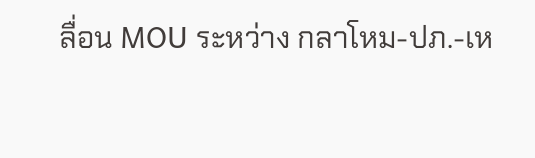ลื่อน MOU ระหว่าง กลาโหม-ปภ.-เห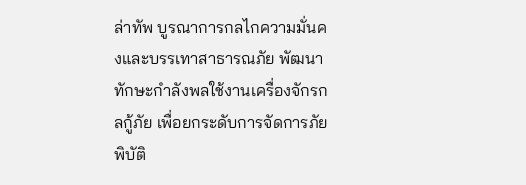ล่าทัพ บูรณาการกลไกความมั่นคงและบรรเทาสาธารณภัย พัฒนาทักษะกำลังพลใช้งานเครื่องจักรกลกู้ภัย เพื่อยกระดับการจัดการภัยพิบัติ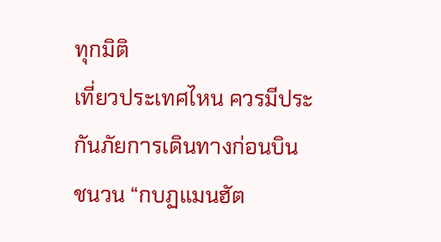ทุกมิติ
เที่ยวประเทศไหน ควรมีประกันภัยการเดินทางก่อนบิน
ชนวน “กบฏแมนฮัต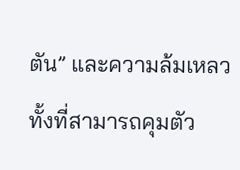ตัน” และความล้มเหลว ทั้งที่สามารถคุมตัว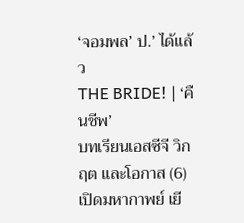‘จอมพล’ ป.’ ได้แล้ว
THE BRIDE! | ‘คืนชีพ’
บทเรียนเอสซีจี วิกฤต และโอกาส (6)
เปิดมหากาพย์ เยี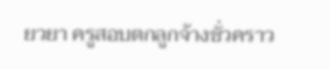ยวยา ครูสอบตกลูกจ้างชั่วคราว